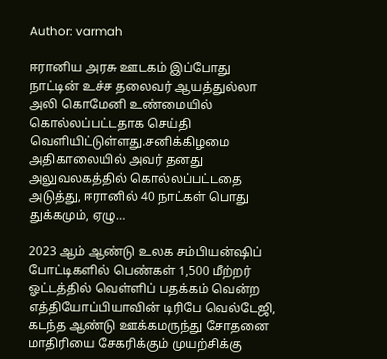Author: varmah

ஈரானிய அரசு ஊடகம் இப்போது நாட்டின் உச்ச தலைவர் ஆயத்துல்லா அலி கொமேனி உண்மையில் கொல்லப்பட்டதாக செய்தி வெளியிட்டுள்ளது.சனிக்கிழமை அதிகாலையில் அவர் தனது அலுவலகத்தில் கொல்லப்பட்டதை அடுத்து, ஈரானில் 40 நாட்கள் பொது துக்கமும், ஏழு…

2023 ஆம் ஆண்டு உலக சம்பியன்ஷிப் போட்டிகளில் பெண்கள் 1,500 மீற்ற‌ர் ஓட்டத்தில் வெள்ளிப் பதக்கம் வென்ற எத்தியோப்பியாவின் டிரிபே வெல்டேஜி, கடந்த ஆண்டு ஊக்கமருந்து சோதனை மாதிரியை சேகரிக்கும் முயற்சிக்கு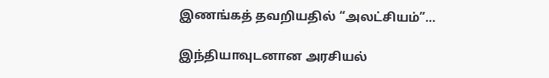இணங்கத் தவறியதில் “அலட்சியம்”…

இந்தியாவுடனான அரசியல்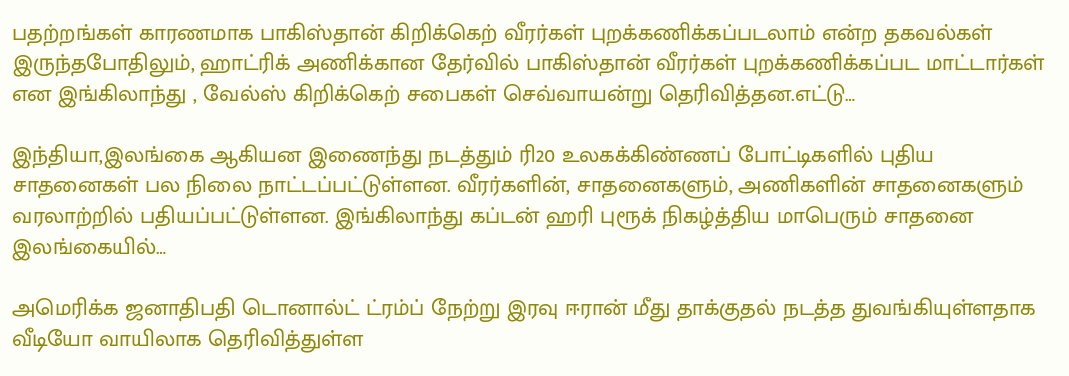பதற்ற‌ங்கள் காரணமாக பாகிஸ்தான் கிறிக்கெற் வீரர்கள் புறக்கணிக்கப்படலாம் என்ற தகவல்கள் இருந்தபோதிலும், ஹாட்ரிக் அணிக்கான தேர்வில் பாகிஸ்தான் வீரர்கள் புறக்கணிக்கப்பட மாட்டார்கள் என இங்கிலாந்து , வேல்ஸ் கிறிக்கெற் சபைகள் செவ்வாயன்று தெரிவித்தன.எட்டு…

இந்தியா,இலங்கை ஆகியன இணைந்து நடத்தும் ரி20 உலகக்கிண்ணப் போட்டிகளில் புதிய சாதனைகள் பல நிலை நாட்டப்பட்டுள்ளன. வீரர்களின், சாதனைகளும், அணிகளின் சாதனைகளும் வரலாற்றில் பதியப்பட்டுள்ளன. இங்கிலாந்து கப்டன் ஹரி புரூக் நிகழ்த்திய மாபெரும் சாதனை இலங்கையில்…

அமெரிக்க ஜனாதிபதி டொனால்ட் ட்ரம்ப் நேற்று இரவு ஈரான் மீது தாக்குதல் நடத்த துவங்கியுள்ளதாக வீடியோ வாயிலாக தெரிவித்துள்ள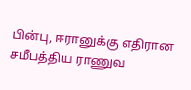பின்பு, ஈரானுக்கு எதிரான சமீபத்திய ராணுவ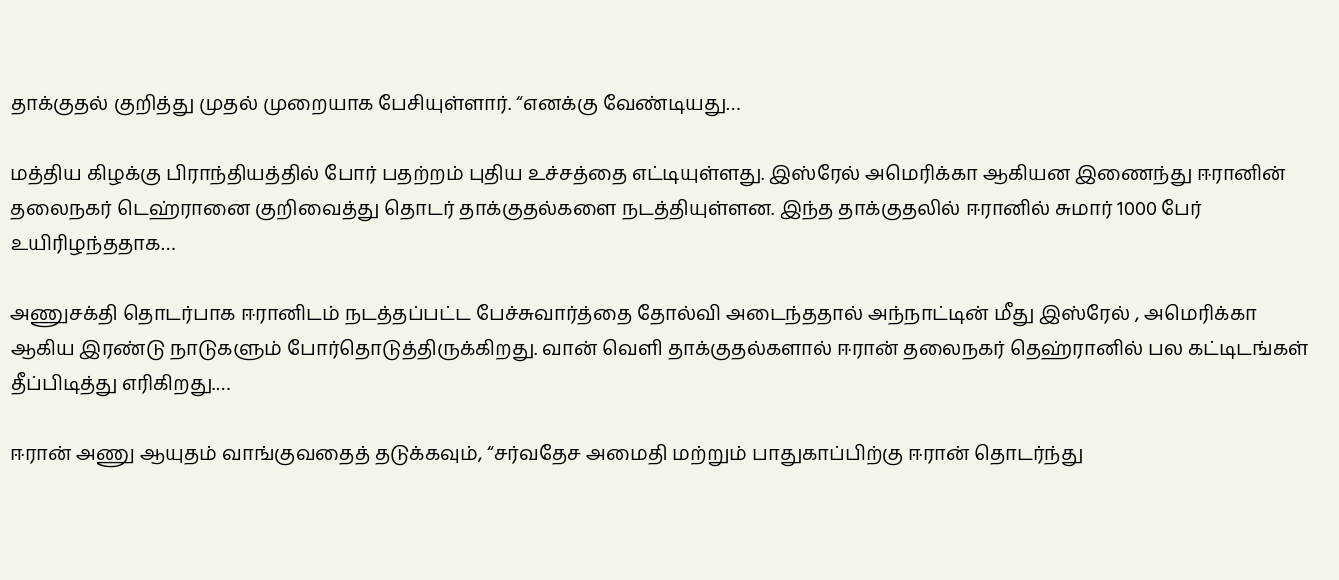தாக்குதல் குறித்து முதல் முறையாக பேசியுள்ளார். “எனக்கு வேண்டியது…

மத்திய கிழக்கு பிராந்தியத்தில் போர் பதற்றம் புதிய உச்சத்தை எட்டியுள்ளது. இஸ்ரேல் அமெரிக்கா ஆகியன இணைந்து ஈரானின் தலைநகர் டெஹ்ரானை குறிவைத்து தொடர் தாக்குதல்களை நடத்தியுள்ளன. இந்த தாக்குதலில் ஈரானில் சுமார் 1000 பேர் உயிரிழந்ததாக…

அணுசக்தி தொடர்பாக ஈரானிடம் நடத்தப்பட்ட பேச்சுவார்த்தை தோல்வி அடைந்ததால் அந்நாட்டின் மீது இஸ்ரேல் , அமெரிக்கா ஆகிய இரண்டு நாடுகளும் போர்தொடுத்திருக்கிறது. வான் வெளி தாக்குதல்களால் ஈரான் தலைநகர் தெஹ்ரானில் பல கட்டிடங்கள் தீப்பிடித்து எரிகிறது.…

ஈரான் அணு ஆயுதம் வாங்குவதைத் தடுக்கவும், “சர்வதேச அமைதி மற்றும் பாதுகாப்பிற்கு ஈரான் தொடர்ந்து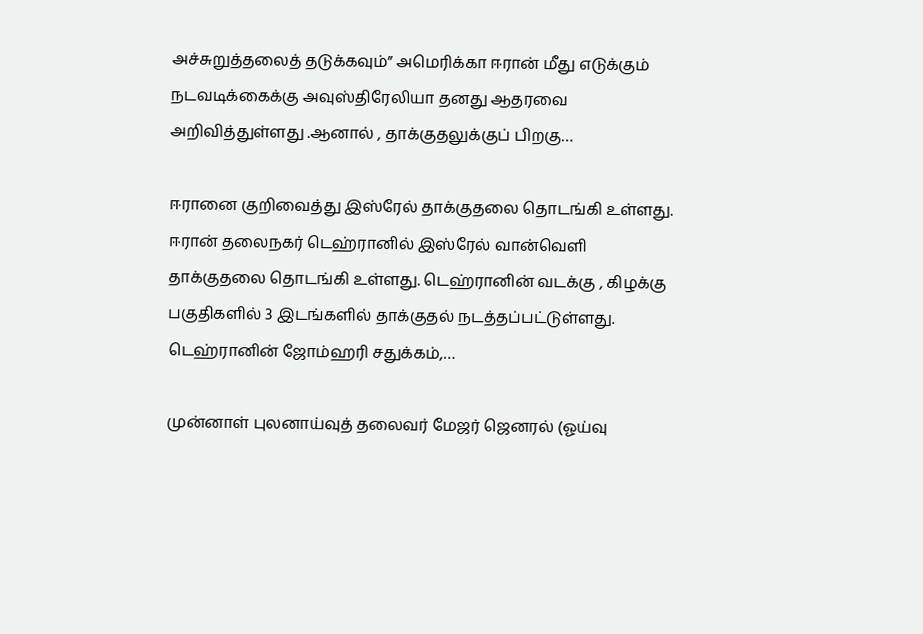அச்சுறுத்தலைத் தடுக்கவும்” அமெரிக்கா ஈரான் மீது எடுக்கும் நடவடிக்கைக்கு அவுஸ்திரேலியா தனது ஆதரவை அறிவித்துள்ளது .ஆனால் , தாக்குதலுக்குப் பிறகு…

ஈரானை குறிவைத்து இஸ்ரேல் தாக்குதலை தொடங்கி உள்ளது. ஈரான் தலைநகர் டெஹ்ரானில் இஸ்ரேல் வான்வெளி தாக்குதலை தொடங்கி உள்ளது. டெஹ்ரானின் வடக்கு , கிழக்கு பகுதிகளில் 3 இடங்களில் தாக்குதல் நடத்தப்பட்டுள்ளது. டெஹ்ரானின் ஜோம்ஹரி சதுக்கம்,…

முன்னாள் புலனாய்வுத் தலைவர் மேஜர் ஜெனரல் (ஓய்வு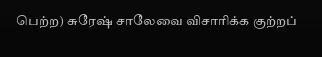பெற்ற) சுரேஷ் சாலேவை விசாரிக்க குற்றப்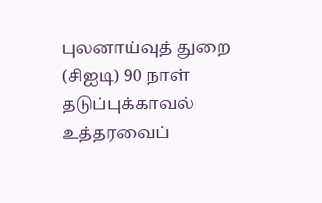புலனாய்வுத் துறை (சிஐடி) 90 நாள் தடுப்புக்காவல் உத்தரவைப்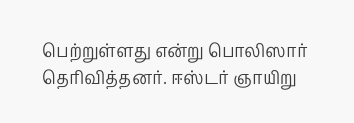பெற்றுள்ளது என்று பொலிஸார் தெரிவித்தனர். ஈஸ்டர் ஞாயிறு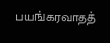பயங்கரவாதத்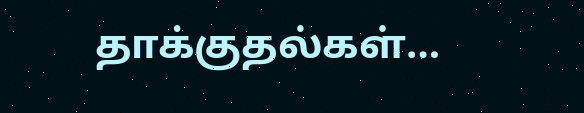தாக்குதல்கள்…